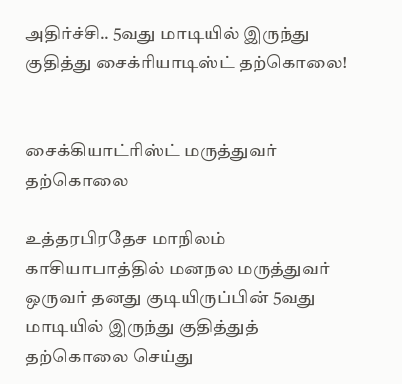அதிர்ச்சி.. 5வது மாடியில் இருந்து குதித்து சைக்ரியாடிஸ்ட் தற்கொலை!


சைக்கியாட்ரிஸ்ட் மருத்துவர் தற்கொலை

உத்தரபிரதேச மாநிலம் காசியாபாத்தில் மனநல மருத்துவர் ஒருவர் தனது குடியிருப்பின் 5வது மாடியில் இருந்து குதித்துத் தற்கொலை செய்து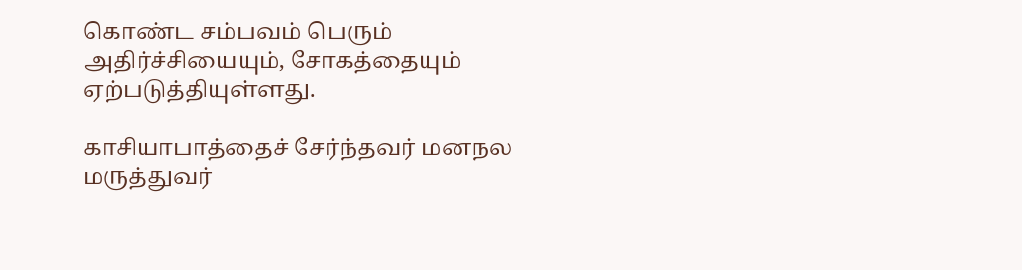கொண்ட சம்பவம் பெரும் அதிர்ச்சியையும், சோகத்தையும் ஏற்படுத்தியுள்ளது.

காசியாபாத்தைச் சேர்ந்தவர் மனநல மருத்துவர்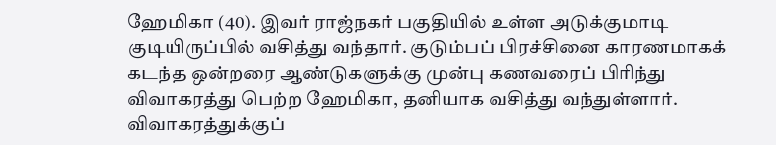ஹேமிகா (40). இவர் ராஜ்நகர் பகுதியில் உள்ள அடுக்குமாடி குடியிருப்பில் வசித்து வந்தார். குடும்பப் பிரச்சினை காரணமாகக் கடந்த ஒன்றரை ஆண்டுகளுக்கு முன்பு கணவரைப் பிரிந்து விவாகரத்து பெற்ற ஹேமிகா, தனியாக வசித்து வந்துள்ளார். விவாகரத்துக்குப்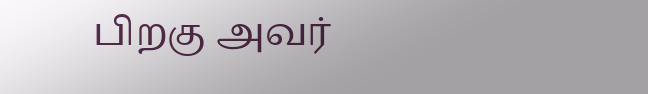பிறகு அவர்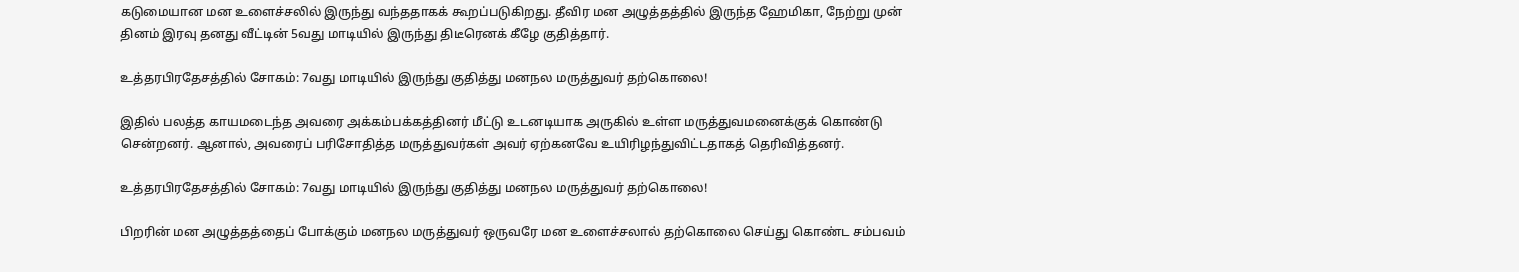கடுமையான மன உளைச்சலில் இருந்து வந்ததாகக் கூறப்படுகிறது. தீவிர மன அழுத்தத்தில் இருந்த ஹேமிகா, நேற்று முன் தினம் இரவு தனது வீட்டின் 5வது மாடியில் இருந்து திடீரெனக் கீழே குதித்தார்.

உத்தரபிரதேசத்தில் சோகம்: 7வது மாடியில் இருந்து குதித்து மனநல மருத்துவர் தற்கொலை!

இதில் பலத்த காயமடைந்த அவரை அக்கம்பக்கத்தினர் மீட்டு உடனடியாக அருகில் உள்ள மருத்துவமனைக்குக் கொண்டு சென்றனர். ஆனால், அவரைப் பரிசோதித்த மருத்துவர்கள் அவர் ஏற்கனவே உயிரிழந்துவிட்டதாகத் தெரிவித்தனர்.

உத்தரபிரதேசத்தில் சோகம்: 7வது மாடியில் இருந்து குதித்து மனநல மருத்துவர் தற்கொலை!

பிறரின் மன அழுத்தத்தைப் போக்கும் மனநல மருத்துவர் ஒருவரே மன உளைச்சலால் தற்கொலை செய்து கொண்ட சம்பவம்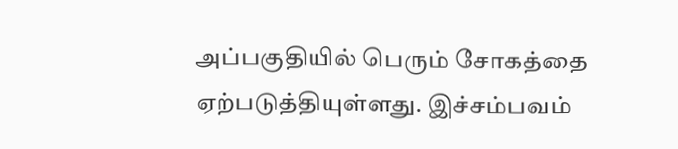அப்பகுதியில் பெரும் சோகத்தை ஏற்படுத்தியுள்ளது. இச்சம்பவம்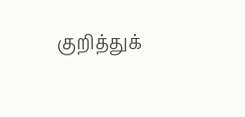குறித்துக்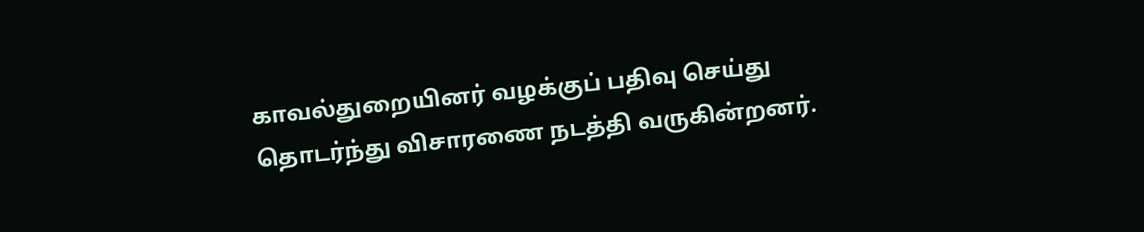காவல்துறையினர் வழக்குப் பதிவு செய்து தொடர்ந்து விசாரணை நடத்தி வருகின்றனர்.